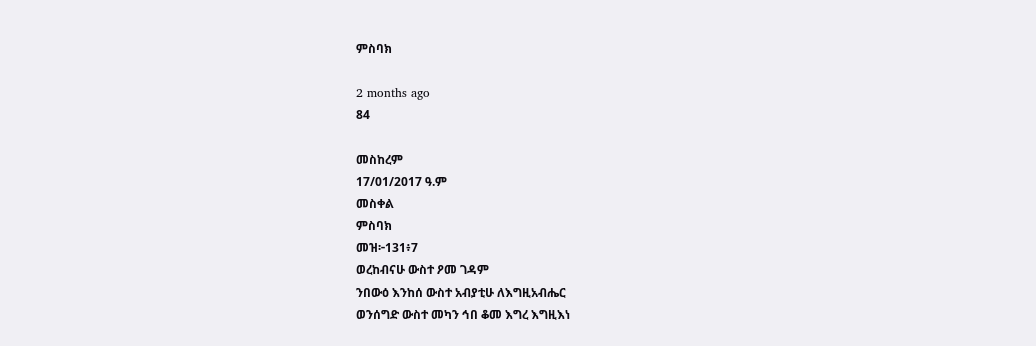ምስባክ

2 months ago
84

መስከረም
17/01/2017 ዓ.ም
መስቀል
ምስባክ
መዝ፦131፥7
ወረከብናሁ ውስተ ዖመ ገዳም
ንበውዕ እንከሰ ውስተ አብያቲሁ ለእግዚአብሔር
ወንሰግድ ውስተ መካን ኅበ ቆመ እግረ እግዚእነ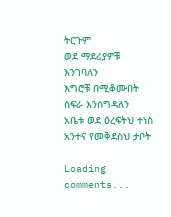ትርጉም
ወደ ማደሪያዎቹ እንገባለን
እግሮቹ በሚቆሙበት ስፍራ እንሰግዳለን
አቤቱ ወደ ዕረፍትህ ተነስ
አንተና የመቅደስህ ታቦት

Loading comments...